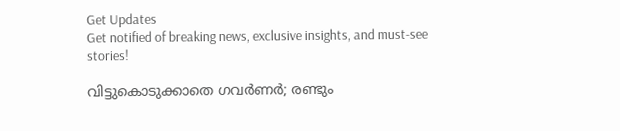Get Updates
Get notified of breaking news, exclusive insights, and must-see stories!

വിട്ടുകൊടുക്കാതെ ഗവര്‍ണര്‍; രണ്ടും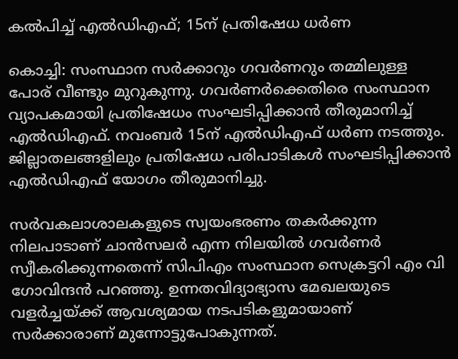കല്‍പിച്ച് എല്‍ഡിഎഫ്; 15ന് പ്രതിഷേധ ധര്‍ണ

കൊച്ചി: സംസ്ഥാന സർക്കാറും ഗവർണറും തമ്മിലുള്ള പോര് വീണ്ടും മുറുകുന്നു. ഗവർണർക്കെതിരെ സംസ്ഥാന വ്യാപകമായി പ്രതിഷേധം സംഘടിപ്പിക്കാൻ തീരുമാനിച്ച് എൽഡിഎഫ്. നവംബർ 15ന് എൽഡിഎഫ് ധർണ നടത്തും. ജില്ലാതലങ്ങളിലും പ്രതിഷേധ പരിപാടികൾ സംഘടിപ്പിക്കാൻ എൽഡിഎഫ് യോഗം തീരുമാനിച്ചു.

സർവകലാശാലകളുടെ സ്വയംഭരണം തകർക്കുന്ന നിലപാടാണ് ചാൻസലർ എന്ന നിലയിൽ ഗവർണർ സ്വീകരിക്കുന്നതെന്ന് സിപിഎം സംസ്ഥാന സെക്രട്ടറി എം വി ഗോവിന്ദൻ പറഞ്ഞു. ഉന്നതവിദ്യാഭ്യാസ മേഖലയുടെ വളർച്ചയ്ക്ക് ആവശ്യമായ നടപടികളുമായാണ് സർക്കാരാണ് മുന്നോട്ടുപോകുന്നത്.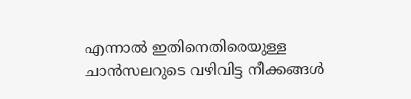എന്നാൽ ഇതിനെതിരെയുള്ള ചാൻസലറുടെ വഴിവിട്ട നീക്കങ്ങൾ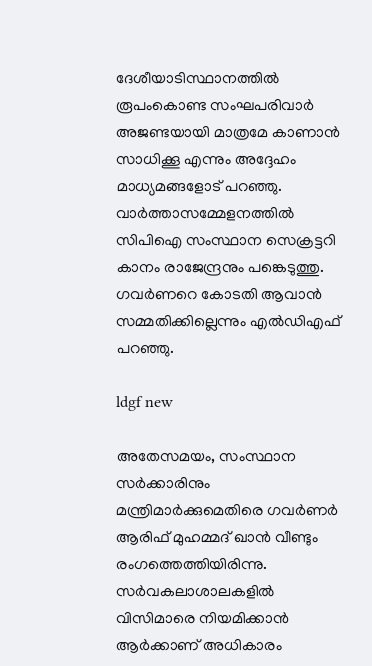ദേശീയാടിസ്ഥാനത്തിൽ രൂപംകൊണ്ട സംഘപരിവാർ അജണ്ടയായി മാത്രമേ കാണാൻ സാധിക്കൂ എന്നും അദ്ദേഹം മാധ്യമങ്ങളോട് പറഞ്ഞു. വാർത്താസമ്മേളനത്തിൽ സിപിഐ സംസ്ഥാന സെക്രട്ടറി കാനം രാജേന്ദ്രനും പങ്കെടുത്തു. ഗവർണറെ കോടതി ആവാൻ സമ്മതിക്കില്ലെന്നും എൽഡിഎഫ് പറഞ്ഞു.

ldgf new

അതേസമയം, സംസ്ഥാന സർക്കാരിനും മന്ത്രിമാർക്കുമെതിരെ ഗവർണർ ആരിഫ് മുഹമ്മദ് ഖാൻ വീണ്ടും രംഗത്തെത്തിയിരിന്നു. സർവകലാശാലകളിൽ വിസിമാരെ നിയമിക്കാൻ ആർക്കാണ് അധികാരം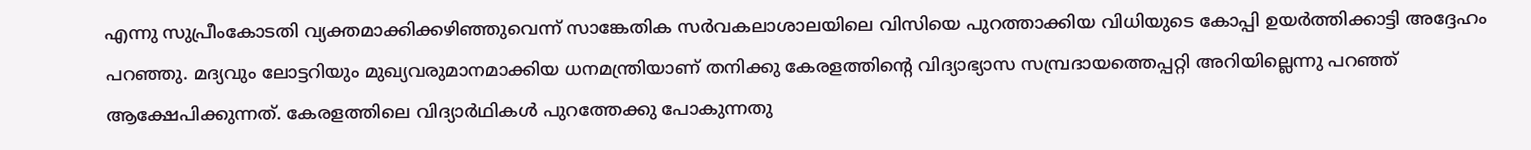എന്നു സുപ്രീംകോടതി വ്യക്തമാക്കിക്കഴിഞ്ഞുവെന്ന് സാങ്കേതിക സർവകലാശാലയിലെ വിസിയെ പുറത്താക്കിയ വിധിയുടെ കോപ്പി ഉയർത്തിക്കാട്ടി അദ്ദേഹം പറഞ്ഞു. മദ്യവും ലോട്ടറിയും മുഖ്യവരുമാനമാക്കിയ ധനമന്ത്രിയാണ് തനിക്കു കേരളത്തിന്റെ വിദ്യാഭ്യാസ സമ്പ്രദായത്തെപ്പറ്റി അറിയില്ലെന്നു പറഞ്ഞ് ആക്ഷേപിക്കുന്നത്. കേരളത്തിലെ വിദ്യാർഥികൾ പുറത്തേക്കു പോകുന്നതു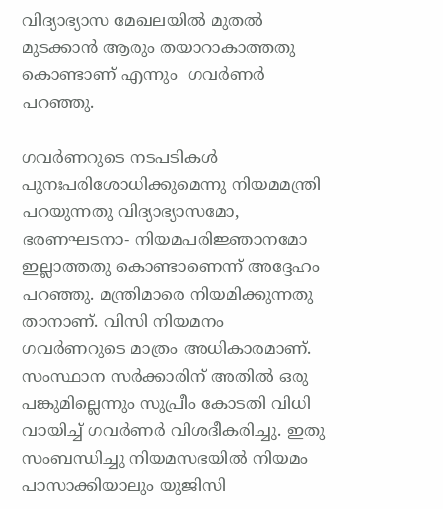വിദ്യാഭ്യാസ മേഖലയിൽ മുതൽ മുടക്കാൻ ആരും തയാറാകാത്തതു കൊണ്ടാണ് എന്നും  ഗവർണർ പറഞ്ഞു.

ഗവർണറുടെ നടപടികൾ പുനഃപരിശോധിക്കുമെന്നു നിയമമന്ത്രി പറയുന്നതു വിദ്യാഭ്യാസമോ, ഭരണഘടനാ- നിയമപരിജ്ഞാനമോ ഇല്ലാത്തതു കൊണ്ടാണെന്ന് അദ്ദേഹം പറഞ്ഞു. മന്ത്രിമാരെ നിയമിക്കുന്നതു താനാണ്. വിസി നിയമനം ഗവർണറുടെ മാത്രം അധികാരമാണ്. സംസ്ഥാന സർക്കാരിന് അതിൽ ഒരു പങ്കുമില്ലെന്നും സുപ്രീം കോടതി വിധി വായിച്ച് ഗവർണർ വിശദീകരിച്ചു. ഇതു സംബന്ധിച്ചു നിയമസഭയിൽ നിയമം പാസാക്കിയാലും യുജിസി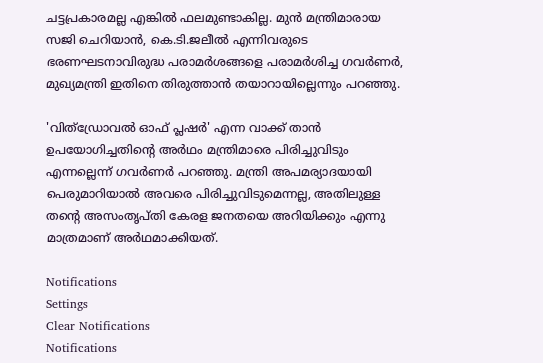ചട്ടപ്രകാരമല്ല എങ്കിൽ ഫലമുണ്ടാകില്ല. മുൻ മന്ത്രിമാരായ സജി ചെറിയാൻ, കെ.ടി.ജലീൽ എന്നിവരുടെ ഭരണഘടനാവിരുദ്ധ പരാമർശങ്ങളെ പരാമർശിച്ച ഗവർണർ, മുഖ്യമന്ത്രി ഇതിനെ തിരുത്താൻ തയാറായില്ലെന്നും പറഞ്ഞു.

'വിത്ഡ്രോവൽ ഓഫ് പ്ലഷർ' എന്ന വാക്ക് താൻ ഉപയോഗിച്ചതിന്റെ അർഥം മന്ത്രിമാരെ പിരിച്ചുവിടും എന്നല്ലെന്ന് ഗവർണർ പറഞ്ഞു. മന്ത്രി അപമര്യാദയായി പെരുമാറിയാൽ അവരെ പിരിച്ചുവിടുമെന്നല്ല, അതിലുള്ള തന്റെ അസംതൃപ്തി കേരള ജനതയെ അറിയിക്കും എന്നു മാത്രമാണ് അർഥമാക്കിയത്.

Notifications
Settings
Clear Notifications
Notifications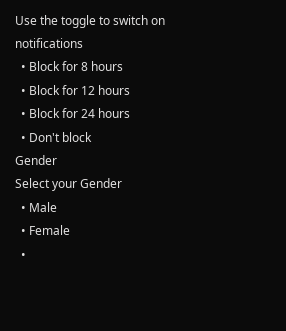Use the toggle to switch on notifications
  • Block for 8 hours
  • Block for 12 hours
  • Block for 24 hours
  • Don't block
Gender
Select your Gender
  • Male
  • Female
  •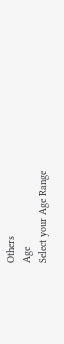Others
Age
Select your Age Range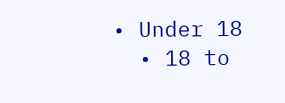• Under 18
  • 18 to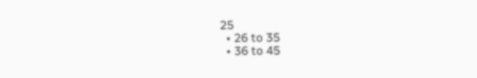25
  • 26 to 35
  • 36 to 45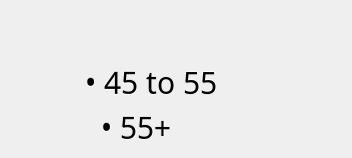• 45 to 55
  • 55+